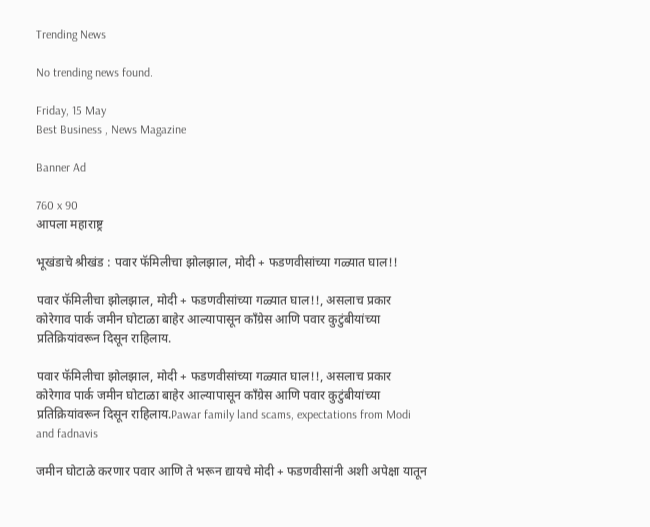Trending News

No trending news found.

Friday, 15 May
Best Business , News Magazine

Banner Ad

760 x 90
आपला महाराष्ट्र

भूखंडाचे श्रीखंड : पवार फॅमिलीचा झोलझाल, मोदी + फडणवीसांच्या गळ्यात घाल!!

पवार फॅमिलीचा झोलझाल, मोदी + फडणवीसांच्या गळ्यात घाल!!, असलाच प्रकार कोरेगाव पार्क जमीन घोटाळा बाहेर आल्यापासून काँग्रेस आणि पवार कुटुंबीयांच्या प्रतिक्रियांवरून दिसून राहिलाय.

पवार फॅमिलीचा झोलझाल, मोदी + फडणवीसांच्या गळ्यात घाल!!, असलाच प्रकार कोरेगाव पार्क जमीन घोटाळा बाहेर आल्यापासून काँग्रेस आणि पवार कुटुंबीयांच्या प्रतिक्रियांवरून दिसून राहिलाय.Pawar family land scams, expectations from Modi and fadnavis

जमीन घोटाळे करणार पवार आणि ते भरून द्यायचे मोदी + फडणवीसांनी अशी अपेक्षा यातून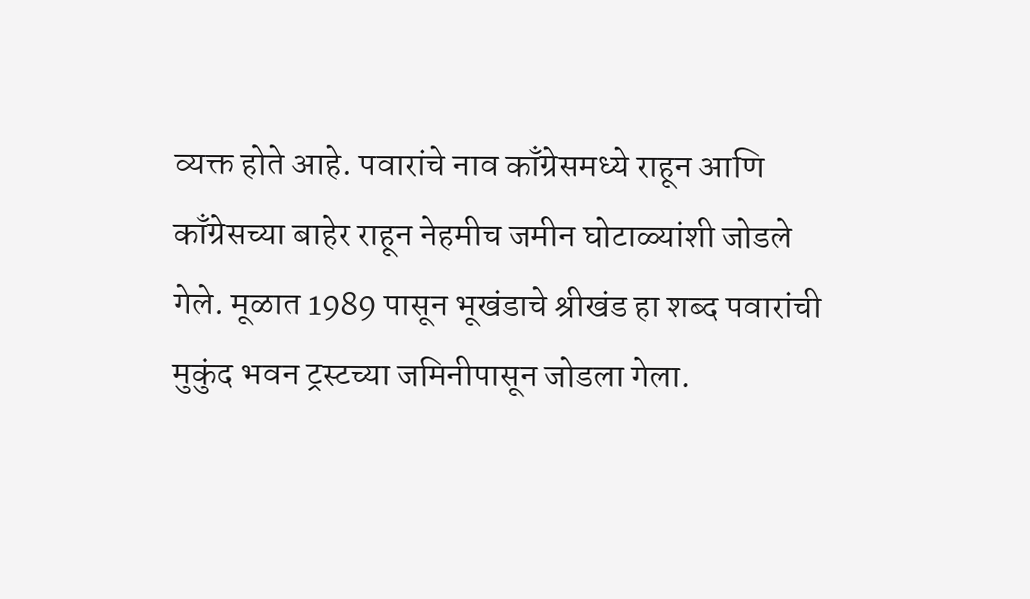व्यक्त होते आहे. पवारांचे नाव काँग्रेसमध्ये राहून आणि काँग्रेसच्या बाहेर राहून नेहमीच जमीन घोटाळ्यांशी जोडले गेले. मूळात 1989 पासून भूखंडाचे श्रीखंड हा शब्द पवारांची मुकुंद भवन ट्रस्टच्या जमिनीपासून जोडला गेला.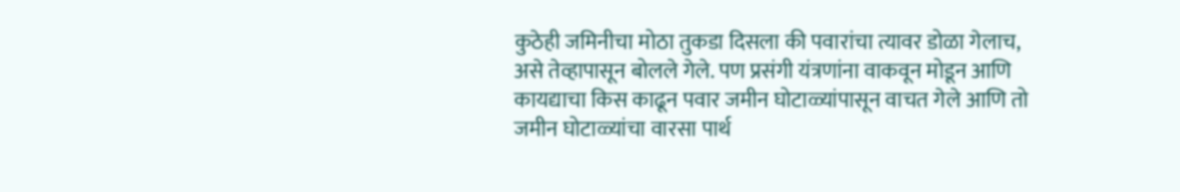कुठेही जमिनीचा मोठा तुकडा दिसला की पवारांचा त्यावर डोळा गेलाच, असे तेव्हापासून बोलले गेले. पण प्रसंगी यंत्रणांना वाकवून मोडून आणि कायद्याचा किस काढून पवार जमीन घोटाळ्यांपासून वाचत गेले आणि तो जमीन घोटाळ्यांचा वारसा पार्थ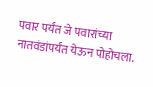पवार पर्यंत जे पवारांच्या नातवंडांपर्यंत येऊन पोहोचला.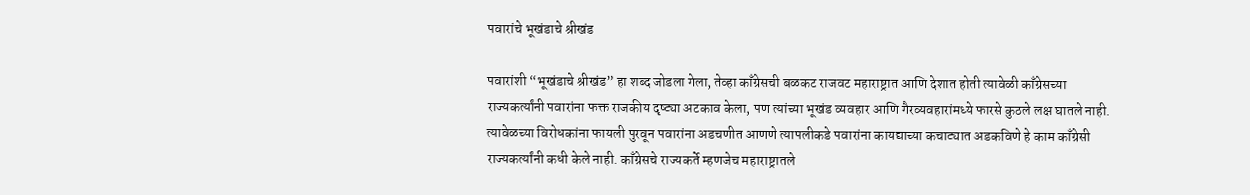पवारांचे भूखंडाचे श्रीखंड

पवारांशी “भूखंडाचे श्रीखंड” हा शब्द जोडला गेला, तेव्हा काँग्रेसची बळकट राजवट महाराष्ट्रात आणि देशात होती त्यावेळी काँग्रेसच्या राज्यकर्त्यांनी पवारांना फक्त राजकीय दृष्ट्या अटकाव केला, पण त्यांच्या भूखंड व्यवहार आणि गैरव्यवहारांमध्ये फारसे कुठले लक्ष घातले नाही. त्यावेळच्या विरोधकांना फायली पुरवून पवारांना अडचणीत आणणे त्यापलीकडे पवारांना कायद्याच्या कचाट्यात अडकविणे हे काम काँग्रेसी राज्यकर्त्यांनी कधी केले नाही. काँग्रेसचे राज्यकर्ते म्हणजेच महाराष्ट्रातले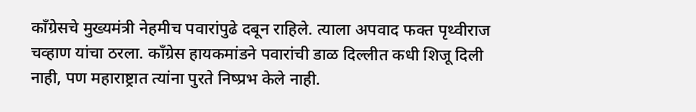काँग्रेसचे मुख्यमंत्री नेहमीच पवारांपुढे दबून राहिले. त्याला अपवाद फक्त पृथ्वीराज चव्हाण यांचा ठरला. काँग्रेस हायकमांडने पवारांची डाळ दिल्लीत कधी शिजू दिली नाही, पण महाराष्ट्रात त्यांना पुरते निष्प्रभ केले नाही.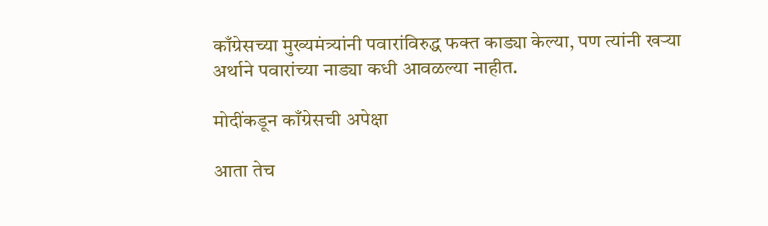काँग्रेसच्या मुख्यमंत्र्यांनी पवारांविरुद्ध फक्त काड्या केल्या, पण त्यांनी खऱ्या अर्थाने पवारांच्या नाड्या कधी आवळल्या नाहीत.

मोदींकडून काँग्रेसची अपेक्षा

आता तेच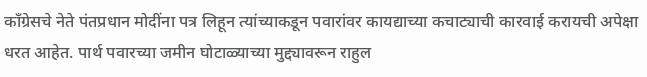काँग्रेसचे नेते पंतप्रधान मोदींना पत्र लिहून त्यांच्याकडून पवारांवर कायद्याच्या कचाट्याची कारवाई करायची अपेक्षा धरत आहेत. पार्थ पवारच्या जमीन घोटाळ्याच्या मुद्द्यावरून राहुल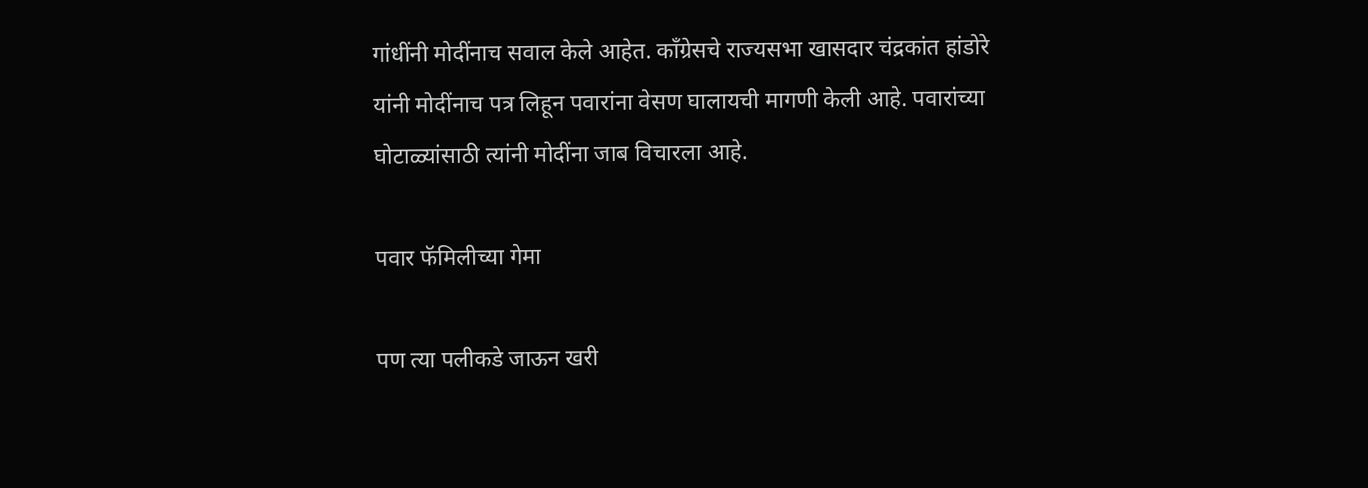गांधींनी मोदींनाच सवाल केले आहेत. काँग्रेसचे राज्यसभा खासदार चंद्रकांत हांडोरे यांनी मोदींनाच पत्र लिहून पवारांना वेसण घालायची मागणी केली आहे. पवारांच्या घोटाळ्यांसाठी त्यांनी मोदींना जाब विचारला आहे.

पवार फॅमिलीच्या गेमा

पण त्या पलीकडे जाऊन खरी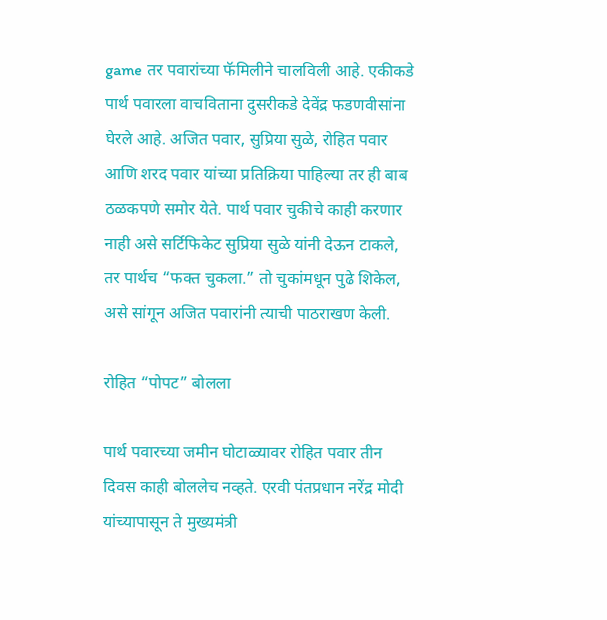game तर पवारांच्या फॅमिलीने चालविली आहे. एकीकडे पार्थ पवारला वाचविताना दुसरीकडे देवेंद्र फडणवीसांना घेरले आहे. अजित पवार, सुप्रिया सुळे, रोहित पवार आणि शरद पवार यांच्या प्रतिक्रिया पाहिल्या तर ही बाब ठळकपणे समोर येते. पार्थ पवार चुकीचे काही करणार नाही असे सर्टिफिकेट सुप्रिया सुळे यांनी देऊन टाकले, तर पार्थच “फक्त चुकला.” तो चुकांमधून पुढे शिकेल, असे सांगून अजित पवारांनी त्याची पाठराखण केली.

रोहित “पोपट” बोलला

पार्थ पवारच्या जमीन घोटाळ्यावर रोहित पवार तीन दिवस काही बोललेच नव्हते. एरवी पंतप्रधान नरेंद्र मोदी यांच्यापासून ते मुख्यमंत्री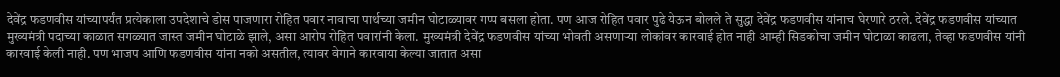देवेंद्र फडणवीस यांच्यापर्यंत प्रत्येकाला उपदेशाचे डोस पाजणारा रोहित पवार नावाचा पार्थच्या जमीन घोटाळ्यावर गप्प बसला होता. पण आज रोहित पवार पुढे येऊन बोलले ते सुद्धा देवेंद्र फडणवीस यांनाच घेरणारे ठरले. देवेंद्र फडणवीस यांच्यात मुख्यमंत्री पदाच्या काळात सगळ्यात जास्त जमीन घोटाळे झाले, असा आरोप रोहित पवारांनी केला. मुख्यमंत्री देवेंद्र फडणवीस यांच्या भोवती असणाऱ्या लोकांवर कारवाई होत नाही आम्ही सिडकोचा जमीन घोटाळा काढला, तेव्हा फडणवीस यांनी कारवाई केली नाही. पण भाजप आणि फडणवीस यांना नको असतील, त्यावर वेगाने कारवाया केल्या जातात असा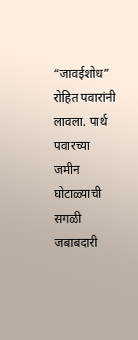“जावईशोध” रोहित पवारांनी लावला. पार्थ पवारच्या जमीन घोटाळ्याची सगळी जबाबदारी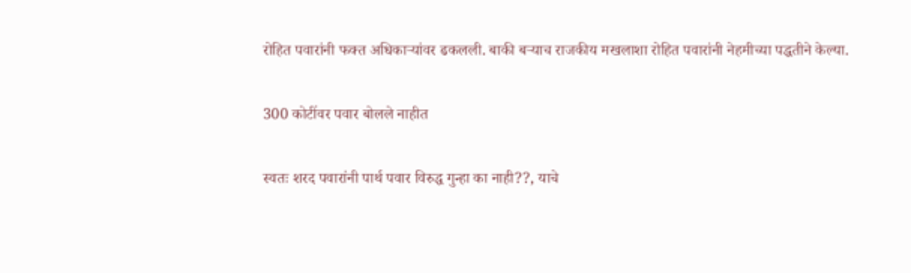रोहित पवारांनी फक्त अधिकाऱ्यांवर ढकलली. बाकी बऱ्याच राजकीय मखलाशा रोहित पवारांनी नेहमीच्या पद्धतीने केल्या.

300 कोटींवर पवार बोलले नाहीत

स्वतः शरद पवारांनी पार्थ पवार विरुद्ध गुन्हा का नाही??, याचे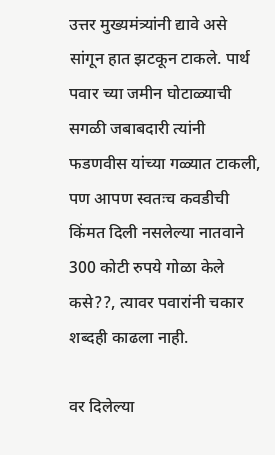उत्तर मुख्यमंत्र्यांनी द्यावे असे सांगून हात झटकून टाकले. पार्थ पवार च्या जमीन घोटाळ्याची सगळी जबाबदारी त्यांनी फडणवीस यांच्या गळ्यात टाकली, पण आपण स्वतःच कवडीची किंमत दिली नसलेल्या नातवाने 300 कोटी रुपये गोळा केले कसे??, त्यावर पवारांनी चकार शब्दही काढला नाही.

वर दिलेल्या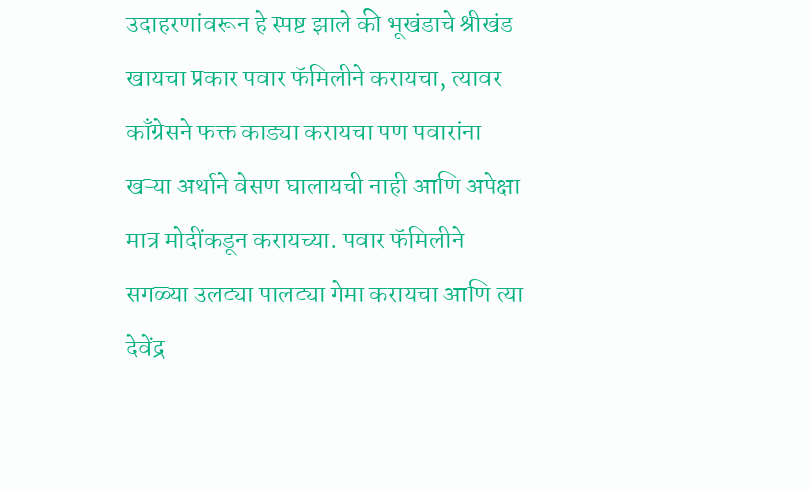उदाहरणांवरून हे स्पष्ट झाले की भूखंडाचे श्रीखंड खायचा प्रकार पवार फॅमिलीने करायचा, त्यावर काँग्रेसने फक्त काड्या करायचा पण पवारांना खऱ्या अर्थाने वेसण घालायची नाही आणि अपेक्षा मात्र मोदींकडून करायच्या. पवार फॅमिलीने सगळ्या उलट्या पालट्या गेमा करायचा आणि त्या देवेंद्र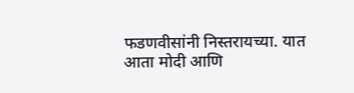फडणवीसांनी निस्तरायच्या. यात आता मोदी आणि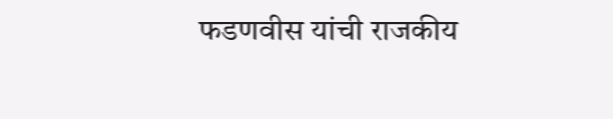फडणवीस यांची राजकीय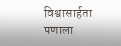विश्वासार्हता पणाला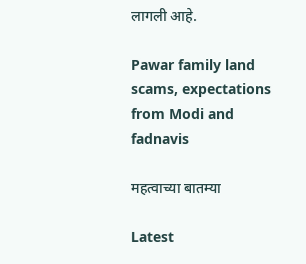लागली आहे.

Pawar family land scams, expectations from Modi and fadnavis

महत्वाच्या बातम्या

Latest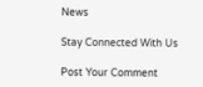News

Stay Connected With Us

Post Your Comment